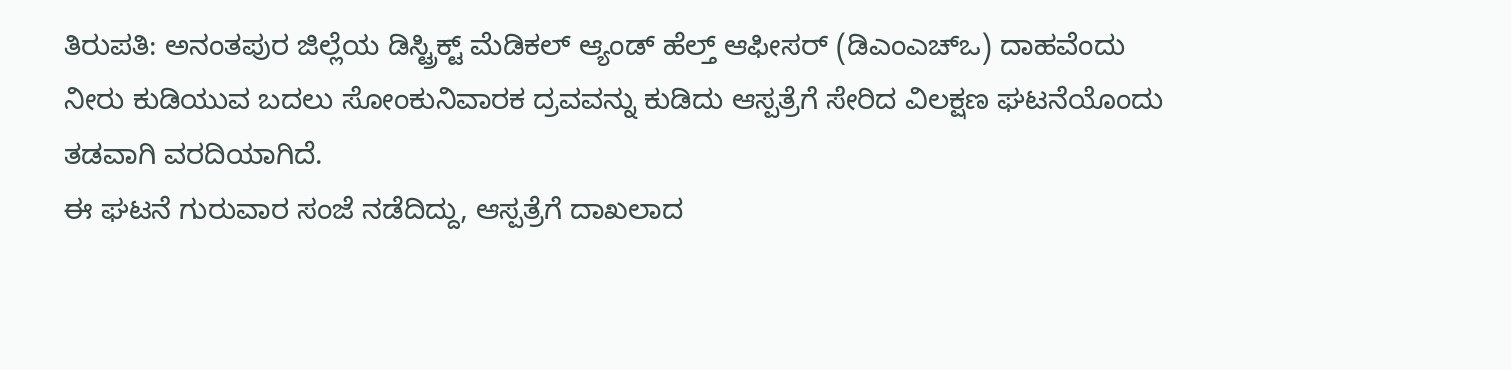ತಿರುಪತಿ: ಅನಂತಪುರ ಜಿಲ್ಲೆಯ ಡಿಸ್ಟ್ರಿಕ್ಟ್ ಮೆಡಿಕಲ್ ಆ್ಯಂಡ್ ಹೆಲ್ತ್ ಆಫೀಸರ್ (ಡಿಎಂಎಚ್ಒ) ದಾಹವೆಂದು ನೀರು ಕುಡಿಯುವ ಬದಲು ಸೋಂಕುನಿವಾರಕ ದ್ರವವನ್ನು ಕುಡಿದು ಆಸ್ಪತ್ರೆಗೆ ಸೇರಿದ ವಿಲಕ್ಷಣ ಘಟನೆಯೊಂದು ತಡವಾಗಿ ವರದಿಯಾಗಿದೆ.
ಈ ಘಟನೆ ಗುರುವಾರ ಸಂಜೆ ನಡೆದಿದ್ದು, ಆಸ್ಪತ್ರೆಗೆ ದಾಖಲಾದ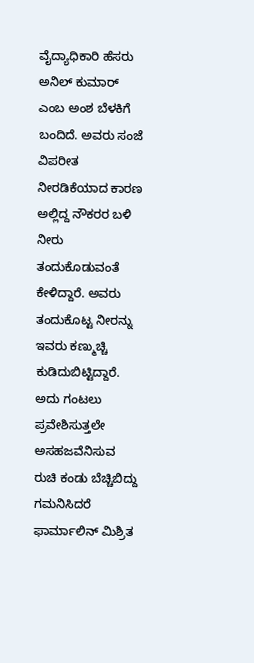ವೈದ್ಯಾಧಿಕಾರಿ ಹೆಸರು ಅನಿಲ್ ಕುಮಾರ್ ಎಂಬ ಅಂಶ ಬೆಳಕಿಗೆ ಬಂದಿದೆ. ಅವರು ಸಂಜೆ ವಿಪರೀತ ನೀರಡಿಕೆಯಾದ ಕಾರಣ ಅಲ್ಲಿದ್ದ ನೌಕರರ ಬಳಿ ನೀರು ತಂದುಕೊಡುವಂತೆ ಕೇಳಿದ್ದಾರೆ. ಅವರು ತಂದುಕೊಟ್ಟ ನೀರನ್ನು ಇವರು ಕಣ್ಮುಚ್ಚಿ ಕುಡಿದುಬಿಟ್ಟಿದ್ದಾರೆ. ಅದು ಗಂಟಲು ಪ್ರವೇಶಿಸುತ್ತಲೇ ಅಸಹಜವೆನಿಸುವ ರುಚಿ ಕಂಡು ಬೆಚ್ಚಿಬಿದ್ದು ಗಮನಿಸಿದರೆ ಫಾರ್ಮಾಲಿನ್ ಮಿಶ್ರಿತ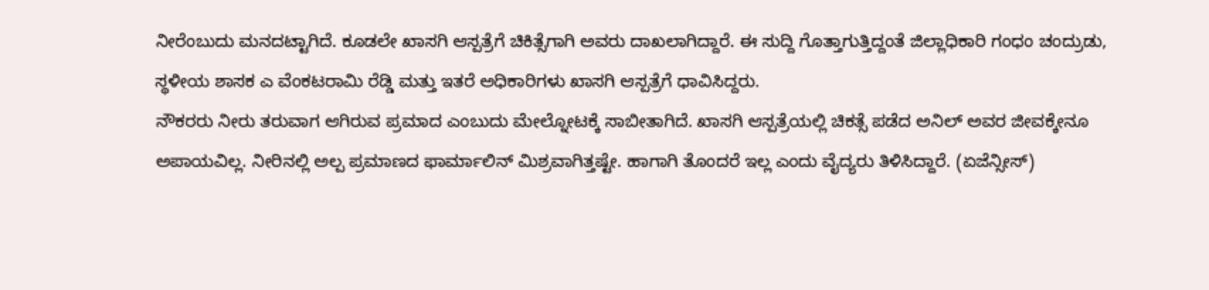ನೀರೆಂಬುದು ಮನದಟ್ಟಾಗಿದೆ. ಕೂಡಲೇ ಖಾಸಗಿ ಆಸ್ಪತ್ರೆಗೆ ಚಿಕಿತ್ಸೆಗಾಗಿ ಅವರು ದಾಖಲಾಗಿದ್ದಾರೆ. ಈ ಸುದ್ದಿ ಗೊತ್ತಾಗುತ್ತಿದ್ದಂತೆ ಜಿಲ್ಲಾಧಿಕಾರಿ ಗಂಧಂ ಚಂದ್ರುಡು, ಸ್ಥಳೀಯ ಶಾಸಕ ಎ ವೆಂಕಟರಾಮಿ ರೆಡ್ಡಿ ಮತ್ತು ಇತರೆ ಅಧಿಕಾರಿಗಳು ಖಾಸಗಿ ಆಸ್ಪತ್ರೆಗೆ ಧಾವಿಸಿದ್ದರು.
ನೌಕರರು ನೀರು ತರುವಾಗ ಆಗಿರುವ ಪ್ರಮಾದ ಎಂಬುದು ಮೇಲ್ನೋಟಕ್ಕೆ ಸಾಬೀತಾಗಿದೆ. ಖಾಸಗಿ ಆಸ್ಪತ್ರೆಯಲ್ಲಿ ಚಿಕತ್ಸೆ ಪಡೆದ ಅನಿಲ್ ಅವರ ಜೀವಕ್ಕೇನೂ ಅಪಾಯವಿಲ್ಲ. ನೀರಿನಲ್ಲಿ ಅಲ್ಪ ಪ್ರಮಾಣದ ಫಾರ್ಮಾಲಿನ್ ಮಿಶ್ರವಾಗಿತ್ತಷ್ಟೇ. ಹಾಗಾಗಿ ತೊಂದರೆ ಇಲ್ಲ ಎಂದು ವೈದ್ಯರು ತಿಳಿಸಿದ್ದಾರೆ. (ಏಜೆನ್ಸೀಸ್)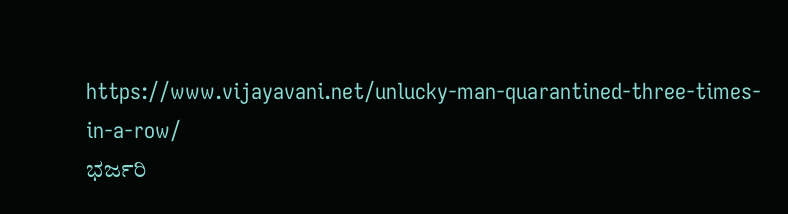https://www.vijayavani.net/unlucky-man-quarantined-three-times-in-a-row/
ಭರ್ಜರಿ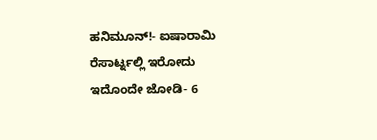ಹನಿಮೂನ್!- ಐಷಾರಾಮಿ ರೆಸಾರ್ಟ್ನಲ್ಲಿ ಇರೋದು ಇದೊಂದೇ ಜೋಡಿ- 6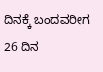ದಿನಕ್ಕೆ ಬಂದವರೀಗ 26 ದಿನ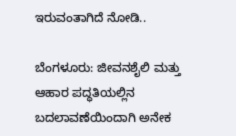ಇರುವಂತಾಗಿದೆ ನೋಡಿ..

ಬೆಂಗಳೂರು: ಜೀವನಶೈಲಿ ಮತ್ತು ಆಹಾರ ಪದ್ಧತಿಯಲ್ಲಿನ ಬದಲಾವಣೆಯಿಂದಾಗಿ ಅನೇಕ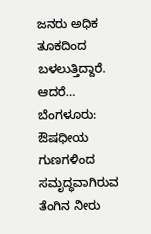ಜನರು ಅಧಿಕ ತೂಕದಿಂದ ಬಳಲುತ್ತಿದ್ದಾರೆ. ಆದರೆ…
ಬೆಂಗಳೂರು:  ಔಷಧೀಯ ಗುಣಗಳಿಂದ ಸಮೃದ್ಧವಾಗಿರುವ ತೆಂಗಿನ ನೀರು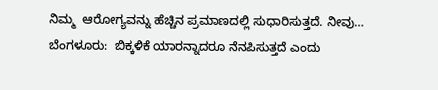ನಿಮ್ಮ  ಆರೋಗ್ಯವನ್ನು ಹೆಚ್ಚಿನ ಪ್ರಮಾಣದಲ್ಲಿ ಸುಧಾರಿಸುತ್ತದೆ. ನೀವು…
ಬೆಂಗಳೂರು:  ಬಿಕ್ಕಳಿಕೆ ಯಾರನ್ನಾದರೂ ನೆನಪಿಸುತ್ತದೆ ಎಂದು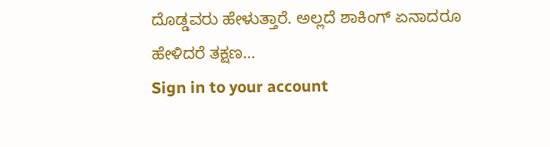ದೊಡ್ಡವರು ಹೇಳುತ್ತಾರೆ. ಅಲ್ಲದೆ ಶಾಕಿಂಗ್ ಏನಾದರೂ ಹೇಳಿದರೆ ತಕ್ಷಣ…
Sign in to your account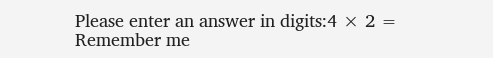Please enter an answer in digits:4 × 2 =
Remember me